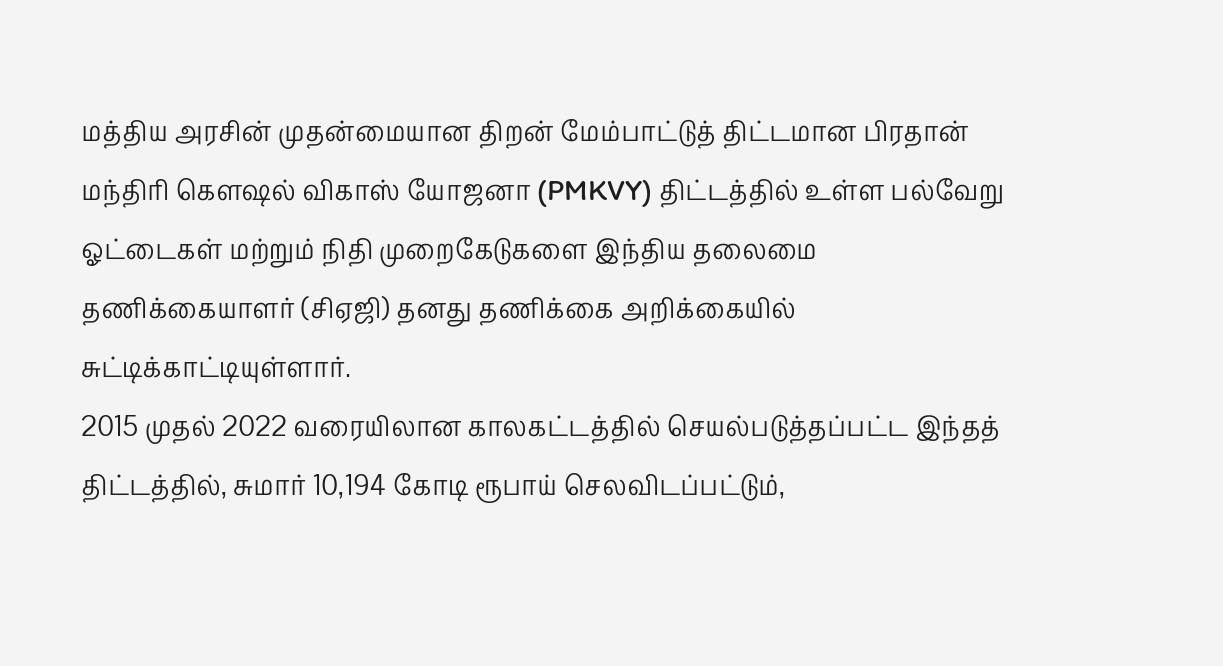மத்திய அரசின் முதன்மையான திறன் மேம்பாட்டுத் திட்டமான பிரதான் மந்திரி கௌஷல் விகாஸ் யோஜனா (PMKVY) திட்டத்தில் உள்ள பல்வேறு ஓட்டைகள் மற்றும் நிதி முறைகேடுகளை இந்திய தலைமை தணிக்கையாளர் (சிஏஜி) தனது தணிக்கை அறிக்கையில் சுட்டிக்காட்டியுள்ளார்.
2015 முதல் 2022 வரையிலான காலகட்டத்தில் செயல்படுத்தப்பட்ட இந்தத் திட்டத்தில், சுமார் 10,194 கோடி ரூபாய் செலவிடப்பட்டும்,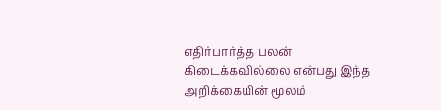எதிர்பார்த்த பலன் கிடைக்கவில்லை என்பது இந்த அறிக்கையின் மூலம்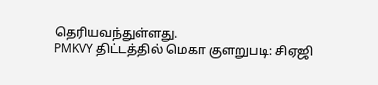தெரியவந்துள்ளது.
PMKVY திட்டத்தில் மெகா குளறுபடி: சிஏஜி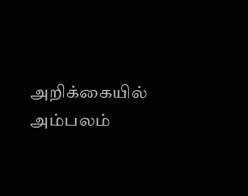அறிக்கையில் அம்பலம்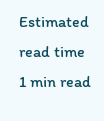Estimated read time
1 min read